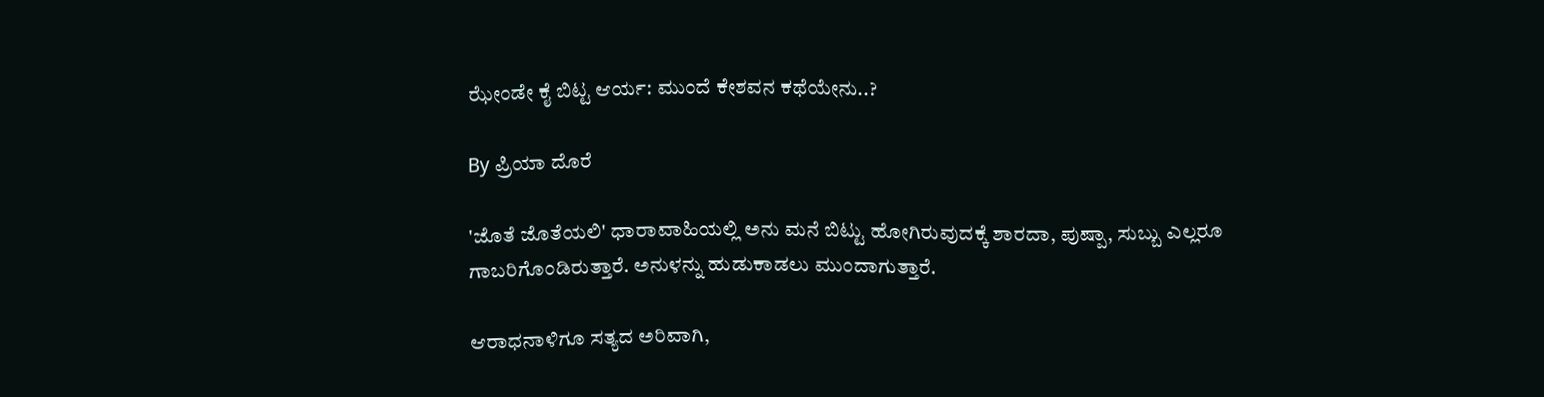ಝೇಂಡೇ ಕೈ ಬಿಟ್ಟ ಆರ್ಯ: ಮುಂದೆ ಕೇಶವನ ಕಥೆಯೇನು..?

By ಪ್ರಿಯಾ ದೊರೆ

'ಜೊತೆ ಜೊತೆಯಲಿ' ಧಾರಾವಾಹಿಯಲ್ಲಿ ಅನು ಮನೆ ಬಿಟ್ಟು ಹೋಗಿರುವುದಕ್ಕೆ ಶಾರದಾ, ಪುಷ್ಪಾ, ಸುಬ್ಬು ಎಲ್ಲರೂ ಗಾಬರಿಗೊಂಡಿರುತ್ತಾರೆ. ಅನುಳನ್ನು ಹುಡುಕಾಡಲು ಮುಂದಾಗುತ್ತಾರೆ.

ಆರಾಧನಾಳಿಗೂ ಸತ್ಯದ ಅರಿವಾಗಿ,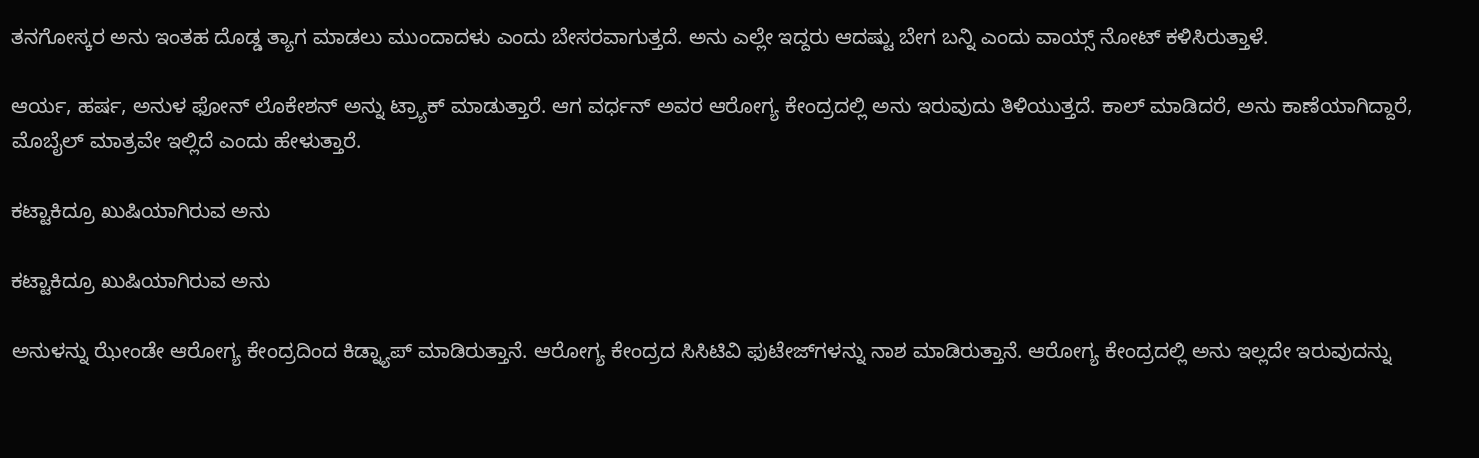ತನಗೋಸ್ಕರ ಅನು ಇಂತಹ ದೊಡ್ಡ ತ್ಯಾಗ ಮಾಡಲು ಮುಂದಾದಳು ಎಂದು ಬೇಸರವಾಗುತ್ತದೆ. ಅನು ಎಲ್ಲೇ ಇದ್ದರು ಆದಷ್ಟು ಬೇಗ ಬನ್ನಿ ಎಂದು ವಾಯ್ಸ್ ನೋಟ್ ಕಳಿಸಿರುತ್ತಾಳೆ.

ಆರ್ಯ, ಹರ್ಷ, ಅನುಳ ಫೋನ್ ಲೊಕೇಶನ್ ಅನ್ನು ಟ್ರ್ಯಾಕ್ ಮಾಡುತ್ತಾರೆ. ಆಗ ವರ್ಧನ್ ಅವರ ಆರೋಗ್ಯ ಕೇಂದ್ರದಲ್ಲಿ ಅನು ಇರುವುದು ತಿಳಿಯುತ್ತದೆ. ಕಾಲ್ ಮಾಡಿದರೆ, ಅನು ಕಾಣೆಯಾಗಿದ್ದಾರೆ, ಮೊಬೈಲ್ ಮಾತ್ರವೇ ಇಲ್ಲಿದೆ ಎಂದು ಹೇಳುತ್ತಾರೆ.

ಕಟ್ಟಾಕಿದ್ರೂ ಖುಷಿಯಾಗಿರುವ ಅನು

ಕಟ್ಟಾಕಿದ್ರೂ ಖುಷಿಯಾಗಿರುವ ಅನು

ಅನುಳನ್ನು ಝೇಂಡೇ ಆರೋಗ್ಯ ಕೇಂದ್ರದಿಂದ ಕಿಡ್ನ್ಯಾಪ್ ಮಾಡಿರುತ್ತಾನೆ. ಆರೋಗ್ಯ ಕೇಂದ್ರದ ಸಿಸಿಟಿವಿ ಫುಟೇಜ್‌ಗಳನ್ನು ನಾಶ ಮಾಡಿರುತ್ತಾನೆ. ಆರೋಗ್ಯ ಕೇಂದ್ರದಲ್ಲಿ ಅನು ಇಲ್ಲದೇ ಇರುವುದನ್ನು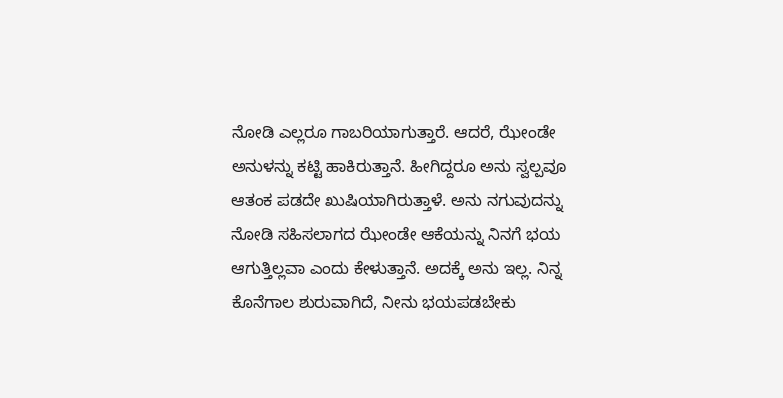ನೋಡಿ ಎಲ್ಲರೂ ಗಾಬರಿಯಾಗುತ್ತಾರೆ. ಆದರೆ, ಝೇಂಡೇ ಅನುಳನ್ನು ಕಟ್ಟಿ ಹಾಕಿರುತ್ತಾನೆ. ಹೀಗಿದ್ದರೂ ಅನು ಸ್ವಲ್ಪವೂ ಆತಂಕ ಪಡದೇ ಖುಷಿಯಾಗಿರುತ್ತಾಳೆ. ಅನು ನಗುವುದನ್ನು ನೋಡಿ ಸಹಿಸಲಾಗದ ಝೇಂಡೇ ಆಕೆಯನ್ನು ನಿನಗೆ ಭಯ ಆಗುತ್ತಿಲ್ಲವಾ ಎಂದು ಕೇಳುತ್ತಾನೆ. ಅದಕ್ಕೆ ಅನು ಇಲ್ಲ. ನಿನ್ನ ಕೊನೆಗಾಲ ಶುರುವಾಗಿದೆ, ನೀನು ಭಯಪಡಬೇಕು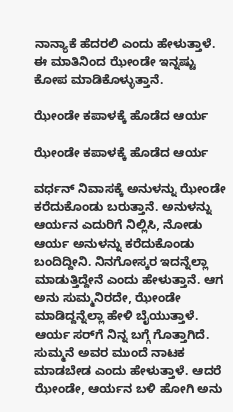ನಾನ್ಯಾಕೆ ಹೆದರಲಿ ಎಂದು ಹೇಳುತ್ತಾಳೆ. ಈ ಮಾತಿನಿಂದ ಝೇಂಡೇ ಇನ್ನಷ್ಟು ಕೋಪ ಮಾಡಿಕೊಳ್ಳುತ್ತಾನೆ.

ಝೇಂಡೇ ಕಪಾಳಕ್ಕೆ ಹೊಡೆದ ಆರ್ಯ

ಝೇಂಡೇ ಕಪಾಳಕ್ಕೆ ಹೊಡೆದ ಆರ್ಯ

ವರ್ಧನ್ ನಿವಾಸಕ್ಕೆ ಅನುಳನ್ನು ಝೇಂಡೇ ಕರೆದುಕೊಂಡು ಬರುತ್ತಾನೆ. ಅನುಳನ್ನು ಆರ್ಯನ ಎದುರಿಗೆ ನಿಲ್ಲಿಸಿ, ನೋಡು ಆರ್ಯ ಅನುಳನ್ನು ಕರೆದುಕೊಂಡು ಬಂದಿದ್ದೀನಿ. ನಿನಗೋಸ್ಕರ ಇದನ್ನೆಲ್ಲಾ ಮಾಡುತ್ತಿದ್ದೇನೆ ಎಂದು ಹೇಳುತ್ತಾನೆ. ಆಗ ಅನು ಸುಮ್ಮನಿರದೇ, ಝೇಂಡೇ ಮಾಡಿದ್ದನ್ನೆಲ್ಲಾ ಹೇಳಿ ಬೈಯುತ್ತಾಳೆ. ಆರ್ಯ ಸರ್‌ಗೆ ನಿನ್ನ ಬಗ್ಗೆ ಗೊತ್ತಾಗಿದೆ. ಸುಮ್ಮನೆ ಅವರ ಮುಂದೆ ನಾಟಕ ಮಾಡಬೇಡ ಎಂದು ಹೇಳುತ್ತಾಳೆ. ಆದರೆ ಝೇಂಡೇ, ಆರ್ಯನ ಬಳಿ ಹೋಗಿ ಅನು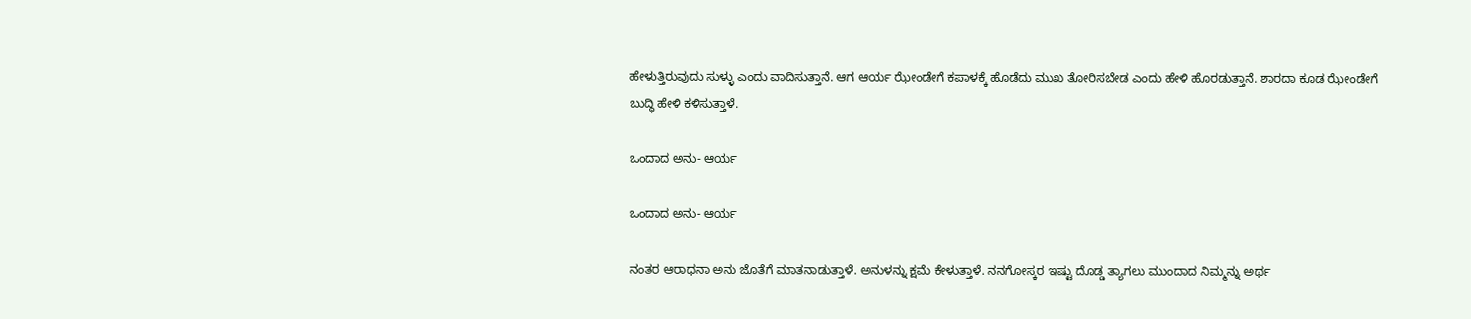ಹೇಳುತ್ತಿರುವುದು ಸುಳ್ಳು ಎಂದು ವಾದಿಸುತ್ತಾನೆ. ಆಗ ಆರ್ಯ ಝೇಂಡೇಗೆ ಕಪಾಳಕ್ಕೆ ಹೊಡೆದು ಮುಖ ತೋರಿಸಬೇಡ ಎಂದು ಹೇಳಿ ಹೊರಡುತ್ತಾನೆ. ಶಾರದಾ ಕೂಡ ಝೇಂಡೇಗೆ ಬುದ್ಧಿ ಹೇಳಿ ಕಳಿಸುತ್ತಾಳೆ.

ಒಂದಾದ ಅನು- ಆರ್ಯ

ಒಂದಾದ ಅನು- ಆರ್ಯ

ನಂತರ ಆರಾಧನಾ ಅನು ಜೊತೆಗೆ ಮಾತನಾಡುತ್ತಾಳೆ. ಅನುಳನ್ನು ಕ್ಷಮೆ ಕೇಳುತ್ತಾಳೆ. ನನಗೋಸ್ಕರ ಇಷ್ಟು ದೊಡ್ಡ ತ್ಯಾಗಲು ಮುಂದಾದ ನಿಮ್ಮನ್ನು ಅರ್ಥ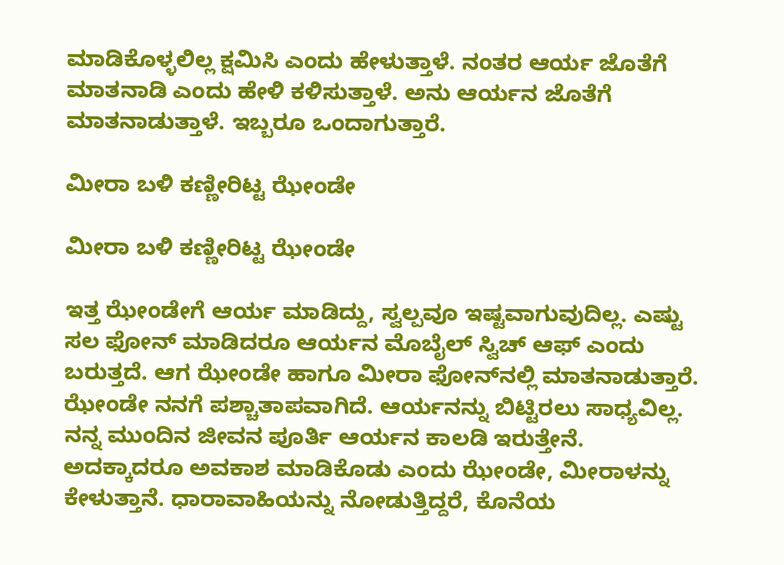ಮಾಡಿಕೊಳ್ಳಲಿಲ್ಲ ಕ್ಷಮಿಸಿ ಎಂದು ಹೇಳುತ್ತಾಳೆ. ನಂತರ ಆರ್ಯ ಜೊತೆಗೆ ಮಾತನಾಡಿ ಎಂದು ಹೇಳಿ ಕಳಿಸುತ್ತಾಳೆ. ಅನು ಆರ್ಯನ ಜೊತೆಗೆ ಮಾತನಾಡುತ್ತಾಳೆ. ಇಬ್ಬರೂ ಒಂದಾಗುತ್ತಾರೆ.

ಮೀರಾ ಬಳಿ ಕಣ್ಣೀರಿಟ್ಟ ಝೇಂಡೇ

ಮೀರಾ ಬಳಿ ಕಣ್ಣೀರಿಟ್ಟ ಝೇಂಡೇ

ಇತ್ತ ಝೇಂಡೇಗೆ ಆರ್ಯ ಮಾಡಿದ್ದು, ಸ್ವಲ್ಪವೂ ಇಷ್ಟವಾಗುವುದಿಲ್ಲ. ಎಷ್ಟು ಸಲ ಫೋನ್ ಮಾಡಿದರೂ ಆರ್ಯನ ಮೊಬೈಲ್ ಸ್ವಿಚ್ ಆಫ್ ಎಂದು ಬರುತ್ತದೆ. ಆಗ ಝೇಂಡೇ ಹಾಗೂ ಮೀರಾ ಫೋನ್‌ನಲ್ಲಿ ಮಾತನಾಡುತ್ತಾರೆ. ಝೇಂಡೇ ನನಗೆ ಪಶ್ಚಾತಾಪವಾಗಿದೆ. ಆರ್ಯನನ್ನು ಬಿಟ್ಟಿರಲು ಸಾಧ್ಯವಿಲ್ಲ. ನನ್ನ ಮುಂದಿನ ಜೀವನ ಪೂರ್ತಿ ಆರ್ಯನ ಕಾಲಡಿ ಇರುತ್ತೇನೆ. ಅದಕ್ಕಾದರೂ ಅವಕಾಶ ಮಾಡಿಕೊಡು ಎಂದು ಝೇಂಡೇ, ಮೀರಾಳನ್ನು ಕೇಳುತ್ತಾನೆ. ಧಾರಾವಾಹಿಯನ್ನು ನೋಡುತ್ತಿದ್ದರೆ, ಕೊನೆಯ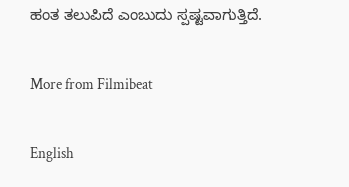ಹಂತ ತಲುಪಿದೆ ಎಂಬುದು ಸ್ಪಷ್ಟವಾಗುತ್ತಿದೆ.

More from Filmibeat

English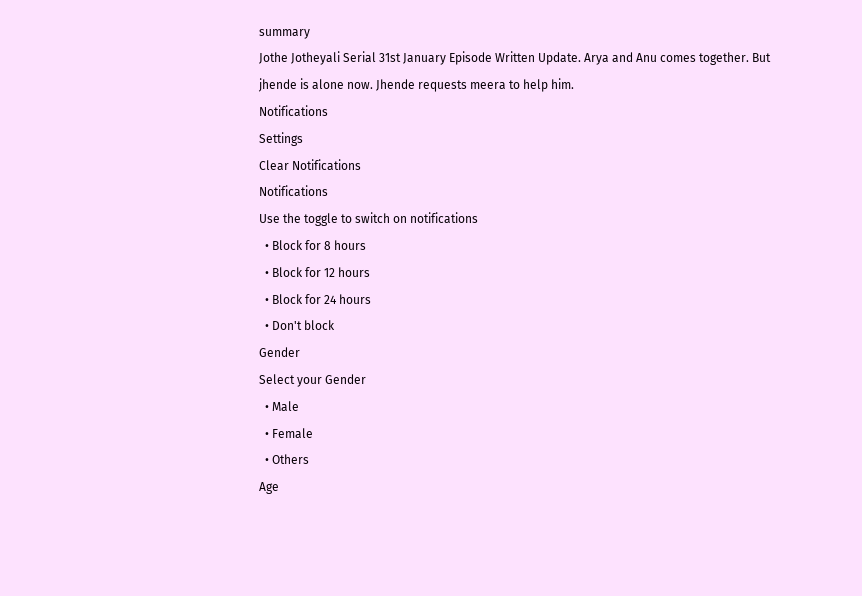summary
Jothe Jotheyali Serial 31st January Episode Written Update. Arya and Anu comes together. But jhende is alone now. Jhende requests meera to help him.
Notifications
Settings
Clear Notifications
Notifications
Use the toggle to switch on notifications
  • Block for 8 hours
  • Block for 12 hours
  • Block for 24 hours
  • Don't block
Gender
Select your Gender
  • Male
  • Female
  • Others
Age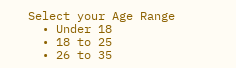Select your Age Range
  • Under 18
  • 18 to 25
  • 26 to 35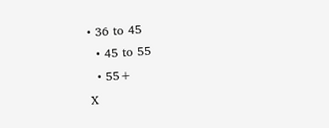• 36 to 45
  • 45 to 55
  • 55+
X